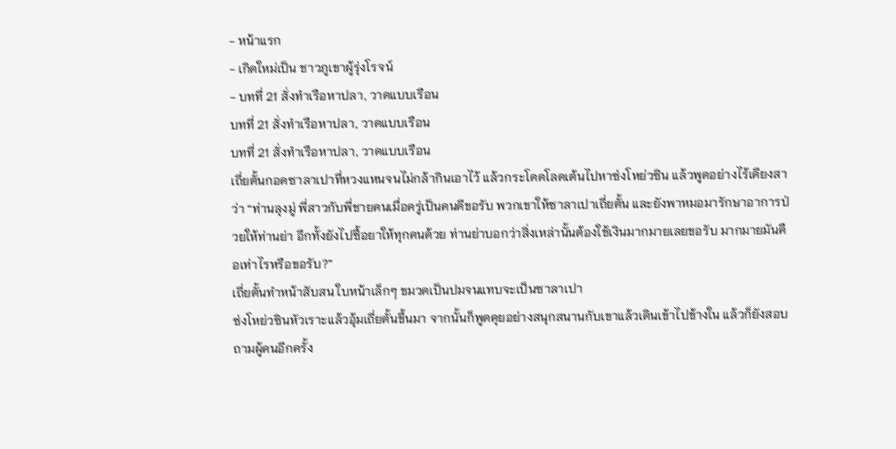- หน้าแรก
- เกิดใหม่เป็น ชาวภูเขาผู้รุ่งโรจน์
- บทที่ 21 สั่งทำเรือหาปลา, วาดแบบเรือน
บทที่ 21 สั่งทำเรือหาปลา, วาดแบบเรือน
บทที่ 21 สั่งทำเรือหาปลา, วาดแบบเรือน
เถี่ยตั้นกอดซาลาเปาที่หวงแหนจนไม่กล้ากินเอาไว้ แล้วกระโดดโลดเต้นไปหาซ่งโหย่วซิน แล้วพูดอย่างไร้เดียงสาว่า “ท่านลุงมู่ พี่สาวกับพี่ชายคนเมื่อครู่เป็นคนดีขอรับ พวกเขาให้ซาลาเปาเถี่ยตั้น และยังพาหมอมารักษาอาการป่วยให้ท่านย่า อีกทั้งยังไปซื้อยาให้ทุกคนด้วย ท่านย่าบอกว่าสิ่งเหล่านั้นต้องใช้เงินมากมายเลยขอรับ มากมายมันคือเท่าไรหรือขอรับ?”
เถี่ยตั้นทำหน้าสับสน ใบหน้าเล็กๆ ขมวดเป็นปมจนแทบจะเป็นซาลาเปา
ซ่งโหย่วซินหัวเราะแล้วอุ้มเถี่ยตั้นขึ้นมา จากนั้นก็พูดคุยอย่างสนุกสนานกับเขาแล้วเดินเข้าไปข้างใน แล้วก็ยังสอบถามผู้คนอีกครั้ง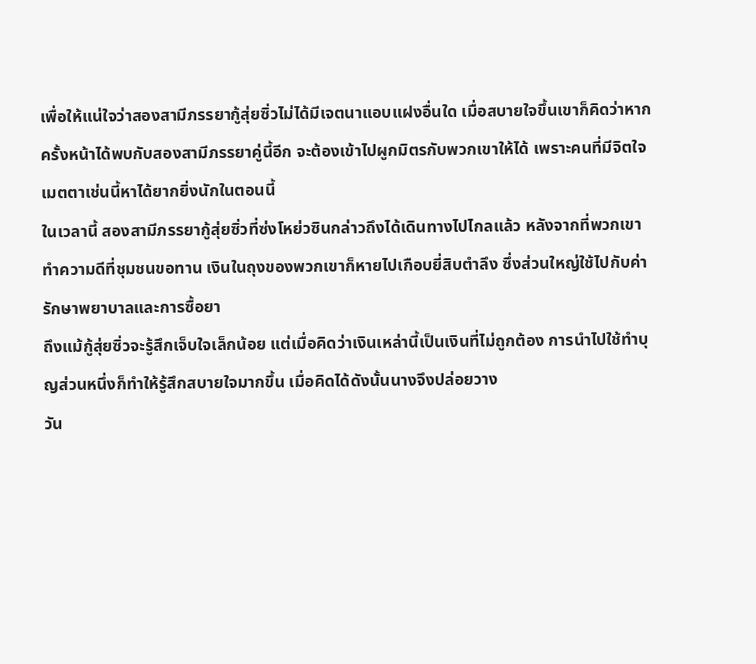เพื่อให้แน่ใจว่าสองสามีภรรยากู้สุ่ยซิ่วไม่ได้มีเจตนาแอบแฝงอื่นใด เมื่อสบายใจขึ้นเขาก็คิดว่าหากครั้งหน้าได้พบกับสองสามีภรรยาคู่นี้อีก จะต้องเข้าไปผูกมิตรกับพวกเขาให้ได้ เพราะคนที่มีจิตใจเมตตาเช่นนี้หาได้ยากยิ่งนักในตอนนี้
ในเวลานี้ สองสามีภรรยากู้สุ่ยซิ่วที่ซ่งโหย่วซินกล่าวถึงได้เดินทางไปไกลแล้ว หลังจากที่พวกเขาทำความดีที่ชุมชนขอทาน เงินในถุงของพวกเขาก็หายไปเกือบยี่สิบตำลึง ซึ่งส่วนใหญ่ใช้ไปกับค่ารักษาพยาบาลและการซื้อยา
ถึงแม้กู้สุ่ยซิ่วจะรู้สึกเจ็บใจเล็กน้อย แต่เมื่อคิดว่าเงินเหล่านี้เป็นเงินที่ไม่ถูกต้อง การนำไปใช้ทำบุญส่วนหนึ่งก็ทำให้รู้สึกสบายใจมากขึ้น เมื่อคิดได้ดังนั้นนางจึงปล่อยวาง
วัน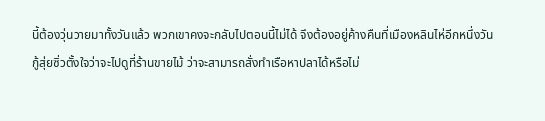นี้ต้องวุ่นวายมาทั้งวันแล้ว พวกเขาคงจะกลับไปตอนนี้ไม่ได้ จึงต้องอยู่ค้างคืนที่เมืองหลินไห่อีกหนึ่งวัน
กู้สุ่ยซิ่วตั้งใจว่าจะไปดูที่ร้านขายไม้ ว่าจะสามารถสั่งทำเรือหาปลาได้หรือไม่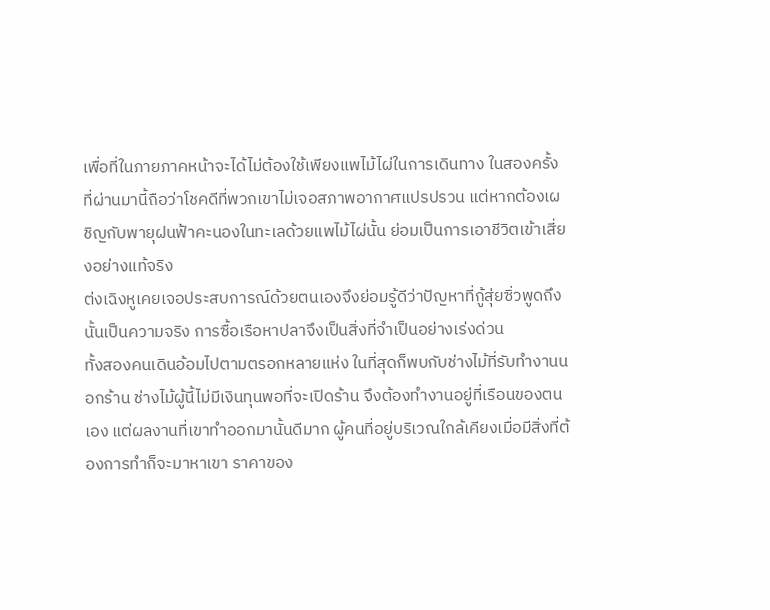เพื่อที่ในภายภาคหน้าจะได้ไม่ต้องใช้เพียงแพไม้ไผ่ในการเดินทาง ในสองครั้งที่ผ่านมานี้ถือว่าโชคดีที่พวกเขาไม่เจอสภาพอากาศแปรปรวน แต่หากต้องเผชิญกับพายุฝนฟ้าคะนองในทะเลด้วยแพไม้ไผ่นั้น ย่อมเป็นการเอาชีวิตเข้าเสี่ยงอย่างแท้จริง
ต่งเฉิงหูเคยเจอประสบการณ์ด้วยตนเองจึงย่อมรู้ดีว่าปัญหาที่กู้สุ่ยซิ่วพูดถึงนั้นเป็นความจริง การซื้อเรือหาปลาจึงเป็นสิ่งที่จำเป็นอย่างเร่งด่วน
ทั้งสองคนเดินอ้อมไปตามตรอกหลายแห่ง ในที่สุดก็พบกับช่างไม้ที่รับทำงานนอกร้าน ช่างไม้ผู้นี้ไม่มีเงินทุนพอที่จะเปิดร้าน จึงต้องทำงานอยู่ที่เรือนของตนเอง แต่ผลงานที่เขาทำออกมานั้นดีมาก ผู้คนที่อยู่บริเวณใกล้เคียงเมื่อมีสิ่งที่ต้องการทำก็จะมาหาเขา ราคาของ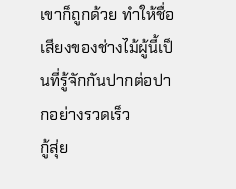เขาก็ถูกด้วย ทำให้ชื่อเสียงของช่างไม้ผู้นี้เป็นที่รู้จักกันปากต่อปากอย่างรวดเร็ว
กู้สุ่ย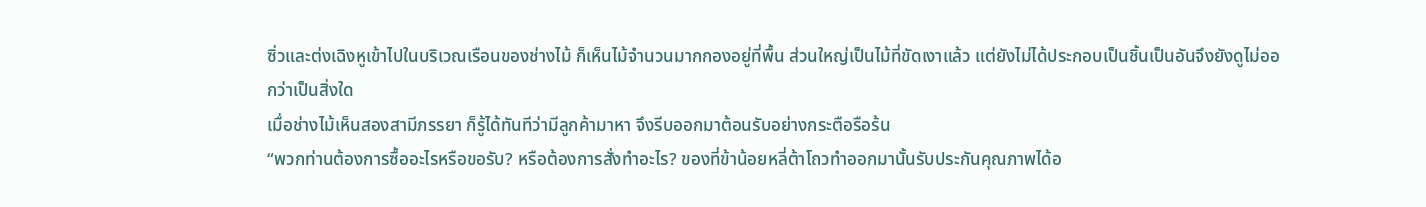ซิ่วและต่งเฉิงหูเข้าไปในบริเวณเรือนของช่างไม้ ก็เห็นไม้จำนวนมากกองอยู่ที่พื้น ส่วนใหญ่เป็นไม้ที่ขัดเงาแล้ว แต่ยังไม่ได้ประกอบเป็นชิ้นเป็นอันจึงยังดูไม่ออกว่าเป็นสิ่งใด
เมื่อช่างไม้เห็นสองสามีภรรยา ก็รู้ได้ทันทีว่ามีลูกค้ามาหา จึงรีบออกมาต้อนรับอย่างกระตือรือร้น
“พวกท่านต้องการซื้ออะไรหรือขอรับ? หรือต้องการสั่งทำอะไร? ของที่ข้าน้อยหลี่ต้าโถวทำออกมานั้นรับประกันคุณภาพได้อ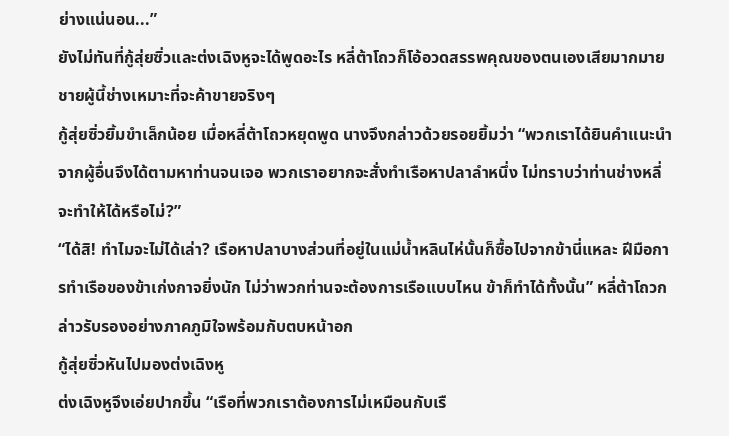ย่างแน่นอน...”
ยังไม่ทันที่กู้สุ่ยซิ่วและต่งเฉิงหูจะได้พูดอะไร หลี่ต้าโถวก็โอ้อวดสรรพคุณของตนเองเสียมากมาย ชายผู้นี้ช่างเหมาะที่จะค้าขายจริงๆ
กู้สุ่ยซิ่วยิ้มขำเล็กน้อย เมื่อหลี่ต้าโถวหยุดพูด นางจึงกล่าวด้วยรอยยิ้มว่า “พวกเราได้ยินคำแนะนำจากผู้อื่นจึงได้ตามหาท่านจนเจอ พวกเราอยากจะสั่งทำเรือหาปลาลำหนึ่ง ไม่ทราบว่าท่านช่างหลี่จะทำให้ได้หรือไม่?”
“ได้สิ! ทำไมจะไม่ได้เล่า? เรือหาปลาบางส่วนที่อยู่ในแม่น้ำหลินไห่นั้นก็ซื้อไปจากข้านี่แหละ ฝีมือการทำเรือของข้าเก่งกาจยิ่งนัก ไม่ว่าพวกท่านจะต้องการเรือแบบไหน ข้าก็ทำได้ทั้งนั้น” หลี่ต้าโถวกล่าวรับรองอย่างภาคภูมิใจพร้อมกับตบหน้าอก
กู้สุ่ยซิ่วหันไปมองต่งเฉิงหู
ต่งเฉิงหูจึงเอ่ยปากขึ้น “เรือที่พวกเราต้องการไม่เหมือนกับเรื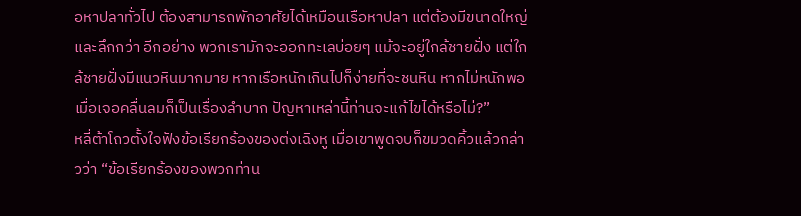อหาปลาทั่วไป ต้องสามารถพักอาศัยได้เหมือนเรือหาปลา แต่ต้องมีขนาดใหญ่และลึกกว่า อีกอย่าง พวกเรามักจะออกทะเลบ่อยๆ แม้จะอยู่ใกล้ชายฝั่ง แต่ใกล้ชายฝั่งมีแนวหินมากมาย หากเรือหนักเกินไปก็ง่ายที่จะชนหิน หากไม่หนักพอ เมื่อเจอคลื่นลมก็เป็นเรื่องลำบาก ปัญหาเหล่านี้ท่านจะแก้ไขได้หรือไม่?”
หลี่ต้าโถวตั้งใจฟังข้อเรียกร้องของต่งเฉิงหู เมื่อเขาพูดจบก็ขมวดคิ้วแล้วกล่าวว่า “ข้อเรียกร้องของพวกท่าน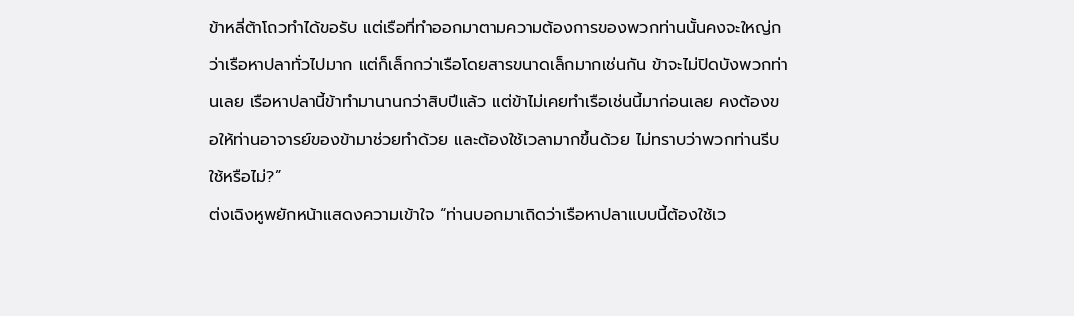ข้าหลี่ต้าโถวทำได้ขอรับ แต่เรือที่ทำออกมาตามความต้องการของพวกท่านนั้นคงจะใหญ่กว่าเรือหาปลาทั่วไปมาก แต่ก็เล็กกว่าเรือโดยสารขนาดเล็กมากเช่นกัน ข้าจะไม่ปิดบังพวกท่านเลย เรือหาปลานี้ข้าทำมานานกว่าสิบปีแล้ว แต่ข้าไม่เคยทำเรือเช่นนี้มาก่อนเลย คงต้องขอให้ท่านอาจารย์ของข้ามาช่วยทำด้วย และต้องใช้เวลามากขึ้นด้วย ไม่ทราบว่าพวกท่านรีบใช้หรือไม่?”
ต่งเฉิงหูพยักหน้าแสดงความเข้าใจ “ท่านบอกมาเถิดว่าเรือหาปลาแบบนี้ต้องใช้เว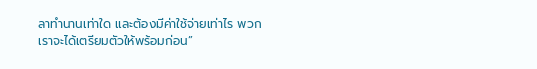ลาทำนานเท่าใด และต้องมีค่าใช้จ่ายเท่าไร พวกเราจะได้เตรียมตัวให้พร้อมก่อน”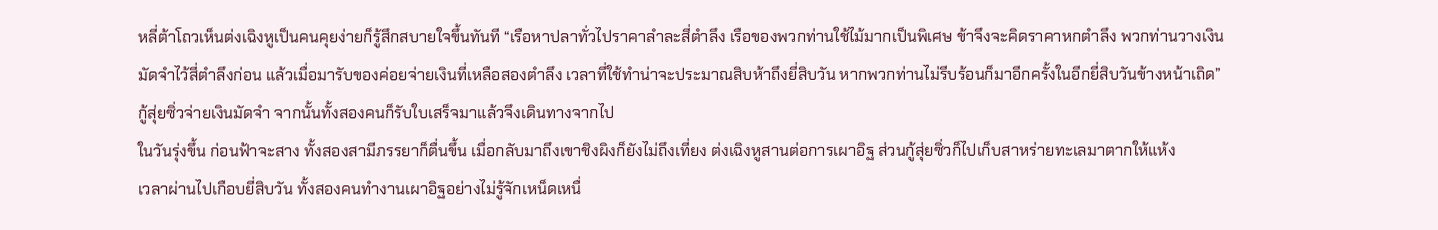หลี่ต้าโถวเห็นต่งเฉิงหูเป็นคนคุยง่ายก็รู้สึกสบายใจขึ้นทันที “เรือหาปลาทั่วไปราคาลำละสี่ตำลึง เรือของพวกท่านใช้ไม้มากเป็นพิเศษ ข้าจึงจะคิดราคาหกตำลึง พวกท่านวางเงินมัดจำไว้สี่ตำลึงก่อน แล้วเมื่อมารับของค่อยจ่ายเงินที่เหลือสองตำลึง เวลาที่ใช้ทำน่าจะประมาณสิบห้าถึงยี่สิบวัน หากพวกท่านไม่รีบร้อนก็มาอีกครั้งในอีกยี่สิบวันข้างหน้าเถิด”
กู้สุ่ยซิ่วจ่ายเงินมัดจำ จากนั้นทั้งสองคนก็รับใบเสร็จมาแล้วจึงเดินทางจากไป
ในวันรุ่งขึ้น ก่อนฟ้าจะสาง ทั้งสองสามีภรรยาก็ตื่นขึ้น เมื่อกลับมาถึงเขาชิงผิงก็ยังไม่ถึงเที่ยง ต่งเฉิงหูสานต่อการเผาอิฐ ส่วนกู้สุ่ยซิ่วก็ไปเก็บสาหร่ายทะเลมาตากให้แห้ง
เวลาผ่านไปเกือบยี่สิบวัน ทั้งสองคนทำงานเผาอิฐอย่างไม่รู้จักเหน็ดเหนื่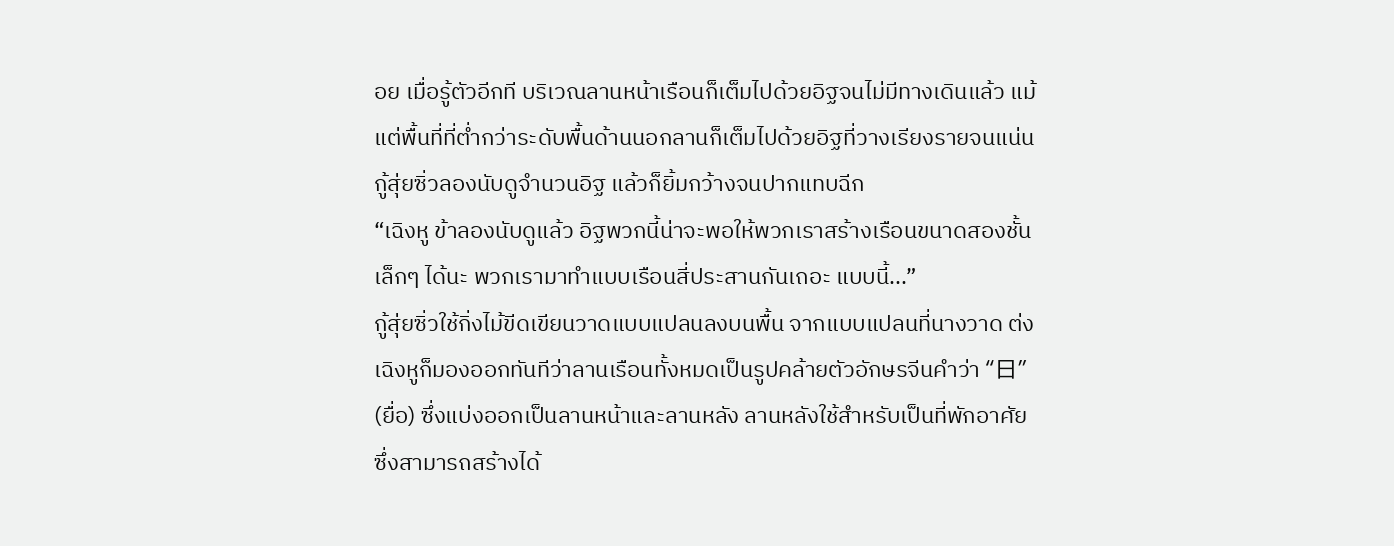อย เมื่อรู้ตัวอีกที บริเวณลานหน้าเรือนก็เต็มไปด้วยอิฐจนไม่มีทางเดินแล้ว แม้แต่พื้นที่ที่ต่ำกว่าระดับพื้นด้านนอกลานก็เต็มไปด้วยอิฐที่วางเรียงรายจนแน่น กู้สุ่ยซิ่วลองนับดูจำนวนอิฐ แล้วก็ยิ้มกว้างจนปากแทบฉีก
“เฉิงหู ข้าลองนับดูแล้ว อิฐพวกนี้น่าจะพอให้พวกเราสร้างเรือนขนาดสองชั้นเล็กๆ ได้นะ พวกเรามาทำแบบเรือนสี่ประสานกันเถอะ แบบนี้...”
กู้สุ่ยซิ่วใช้กิ่งไม้ขีดเขียนวาดแบบแปลนลงบนพื้น จากแบบแปลนที่นางวาด ต่งเฉิงหูก็มองออกทันทีว่าลานเรือนทั้งหมดเป็นรูปคล้ายตัวอักษรจีนคำว่า “日” (ยื่อ) ซึ่งแบ่งออกเป็นลานหน้าและลานหลัง ลานหลังใช้สำหรับเป็นที่พักอาศัย ซึ่งสามารถสร้างได้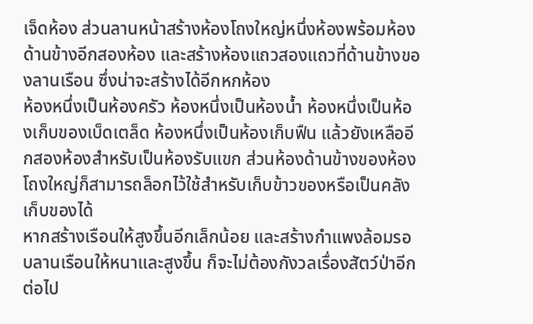เจ็ดห้อง ส่วนลานหน้าสร้างห้องโถงใหญ่หนึ่งห้องพร้อมห้องด้านข้างอีกสองห้อง และสร้างห้องแถวสองแถวที่ด้านข้างของลานเรือน ซึ่งน่าจะสร้างได้อีกหกห้อง
ห้องหนึ่งเป็นห้องครัว ห้องหนึ่งเป็นห้องน้ำ ห้องหนึ่งเป็นห้องเก็บของเบ็ดเตล็ด ห้องหนึ่งเป็นห้องเก็บฟืน แล้วยังเหลืออีกสองห้องสำหรับเป็นห้องรับแขก ส่วนห้องด้านข้างของห้องโถงใหญ่ก็สามารถล็อกไว้ใช้สำหรับเก็บข้าวของหรือเป็นคลังเก็บของได้
หากสร้างเรือนให้สูงขึ้นอีกเล็กน้อย และสร้างกำแพงล้อมรอบลานเรือนให้หนาและสูงขึ้น ก็จะไม่ต้องกังวลเรื่องสัตว์ป่าอีกต่อไป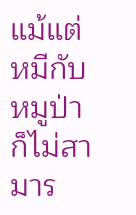แม้แต่หมีกับหมูป่าก็ไม่สามาร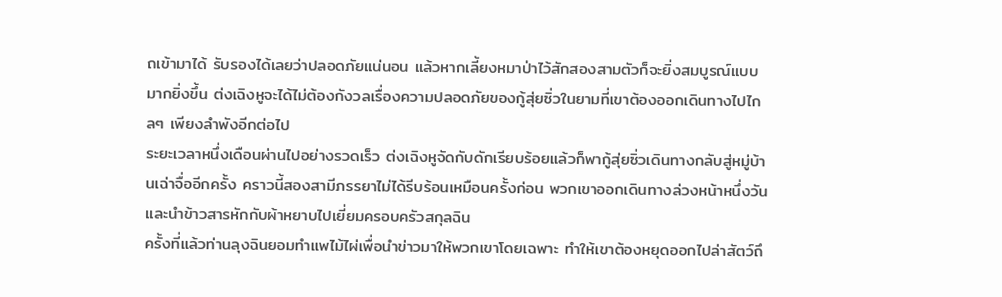ถเข้ามาได้ รับรองได้เลยว่าปลอดภัยแน่นอน แล้วหากเลี้ยงหมาป่าไว้สักสองสามตัวก็จะยิ่งสมบูรณ์แบบมากยิ่งขึ้น ต่งเฉิงหูจะได้ไม่ต้องกังวลเรื่องความปลอดภัยของกู้สุ่ยซิ่วในยามที่เขาต้องออกเดินทางไปไกลๆ เพียงลำพังอีกต่อไป
ระยะเวลาหนึ่งเดือนผ่านไปอย่างรวดเร็ว ต่งเฉิงหูจัดกับดักเรียบร้อยแล้วก็พากู้สุ่ยซิ่วเดินทางกลับสู่หมู่บ้านเฉ่าจื่ออีกครั้ง คราวนี้สองสามีภรรยาไม่ได้รีบร้อนเหมือนครั้งก่อน พวกเขาออกเดินทางล่วงหน้าหนึ่งวัน และนำข้าวสารหักกับผ้าหยาบไปเยี่ยมครอบครัวสกุลฉิน
ครั้งที่แล้วท่านลุงฉินยอมทำแพไม้ไผ่เพื่อนำข่าวมาให้พวกเขาโดยเฉพาะ ทำให้เขาต้องหยุดออกไปล่าสัตว์ถึ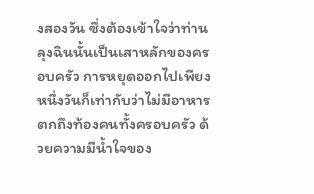งสองวัน ซึ่งต้องเข้าใจว่าท่านลุงฉินนั้นเป็นเสาหลักของครอบครัว การหยุดออกไปเพียงหนึ่งวันก็เท่ากับว่าไม่มีอาหารตกถึงท้องคนทั้งครอบครัว ด้วยความมีน้ำใจของ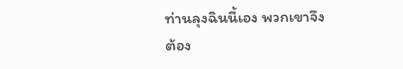ท่านลุงฉินนี้เอง พวกเขาจึงต้อง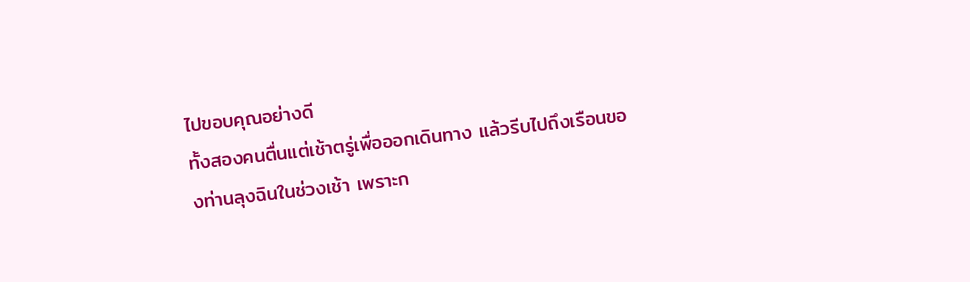ไปขอบคุณอย่างดี
ทั้งสองคนตื่นแต่เช้าตรู่เพื่อออกเดินทาง แล้วรีบไปถึงเรือนของท่านลุงฉินในช่วงเช้า เพราะก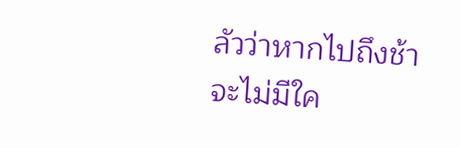ลัวว่าหากไปถึงช้าจะไม่มีใค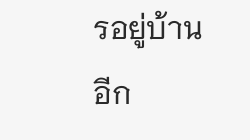รอยู่บ้านอีก